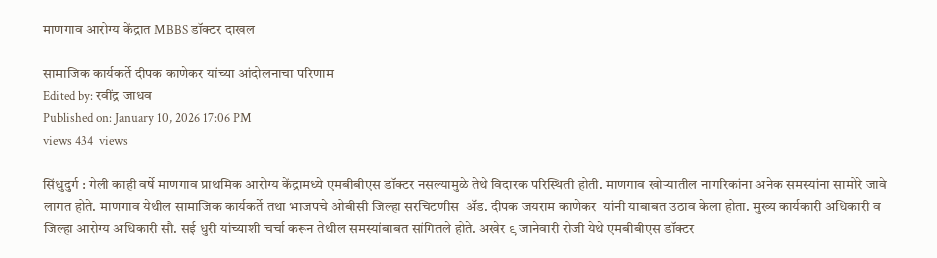माणगाव आरोग्य केंद्रात MBBS डॉक्टर दाखल

सामाजिक कार्यकर्ते दीपक काणेकर यांच्या आंदोलनाचा परिणाम
Edited by: रवींद्र जाधव
Published on: January 10, 2026 17:06 PM
views 434  views

सिंधुदुर्ग : गेली काही वर्षे माणगाव प्राथमिक आरोग्य केंद्रामध्ये एमबीबीएस डॉक्टर नसल्यामुळे तेथे विदारक परिस्थिती होती. माणगाव खोऱ्यातील नागरिकांना अनेक समस्यांना सामोरे जावे लागत होते. माणगाव येथील सामाजिक कार्यकर्ते तथा भाजपचे ओबीसी जिल्हा सरचिटणीस  ॲड. दीपक जयराम काणेकर  यांनी याबाबत उठाव केला होता. मुख्य कार्यकारी अधिकारी व  जिल्हा आरोग्य अधिकारी सौ. सई धुरी यांच्याशी चर्चा करून तेथील समस्यांबाबत सांगितले होते. अखेर ९ जानेवारी रोजी येथे एमबीबीएस डॉक्टर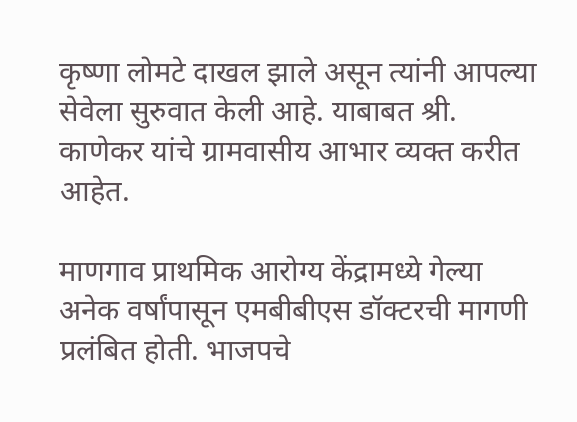कृष्णा लोमटे दाखल झाले असून त्यांनी आपल्या सेवेला सुरुवात केली आहे. याबाबत श्री. काणेकर यांचे ग्रामवासीय आभार व्यक्त करीत आहेत.

माणगाव प्राथमिक आरोग्य केंद्रामध्ये गेल्या अनेक वर्षांपासून एमबीबीएस डॉक्टरची मागणी प्रलंबित होती. भाजपचे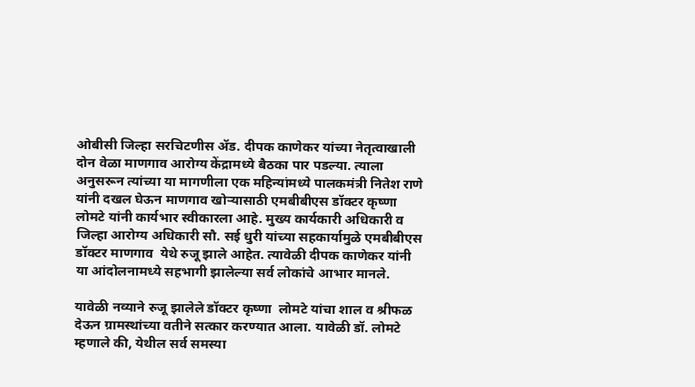ओबीसी जिल्हा सरचिटणीस ॲड. दीपक काणेकर यांच्या नेतृत्वाखाली दोन वेळा माणगाव आरोग्य केंद्रामध्ये बैठका पार पडल्या. त्याला अनुसरून त्यांच्या या मागणीला एक महिन्यांमध्ये पालकमंत्री नितेश राणे यांनी दखल घेऊन माणगाव खोऱ्यासाठी एमबीबीएस डॉक्टर कृष्णा लोमटे यांनी कार्यभार स्वीकारला आहे. मुख्य कार्यकारी अधिकारी व  जिल्हा आरोग्य अधिकारी सौ. सई धुरी यांच्या सहकार्यामुळे एमबीबीएस डॉक्टर माणगाव  येथे रुजू झाले आहेत. त्यावेळी दीपक काणेकर यांनी या आंदोलनामध्ये सहभागी झालेल्या सर्व लोकांचे आभार मानले.

यावेळी नव्याने रुजू झालेले डॉक्टर कृष्णा  लोमटे यांचा शाल व श्रीफळ देऊन ग्रामस्थांच्या वतीने सत्कार करण्यात आला. यावेळी डॉ. लोमटे म्हणाले की, येथील सर्व समस्या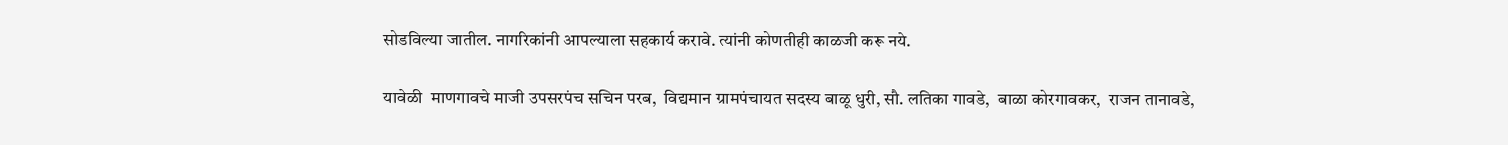सोडविल्या जातील. नागरिकांनी आपल्याला सहकार्य करावे. त्यांनी कोणतीही काळजी करू नये.

यावेळी  माणगावचे माजी उपसरपंच सचिन परब,  विद्यमान ग्रामपंचायत सदस्य बाळू धुरी, सौ. लतिका गावडे,  बाळा कोरगावकर,  राजन तानावडे,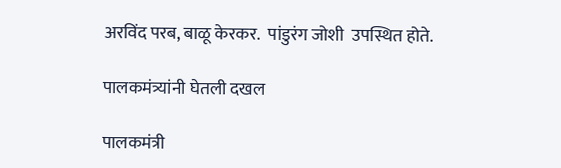अरविंद परब, बाळू केरकर.  पांडुरंग जोशी  उपस्थित होते.

पालकमंत्र्यांनी घेतली दखल

पालकमंत्री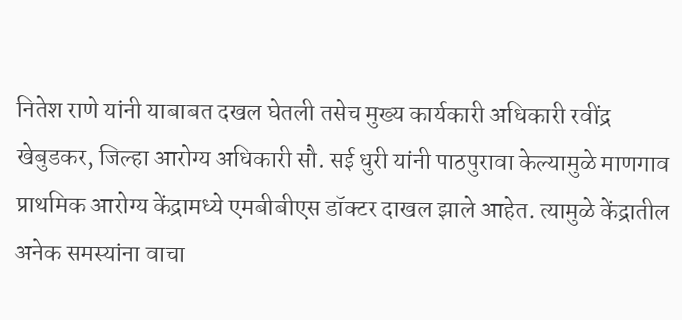नितेश राणे यांनी याबाबत दखल घेतली तसेच मुख्य कार्यकारी अधिकारी रवींद्र खेबुडकर, जिल्हा आरोग्य अधिकारी सौ. सई धुरी यांनी पाठपुरावा केल्यामुळे माणगाव प्राथमिक आरोग्य केंद्रामध्ये एमबीबीएस डॉक्टर दाखल झाले आहेत. त्यामुळे केंद्रातील अनेक समस्यांना वाचा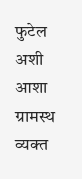फुटेल अशी आशा ग्रामस्थ व्यक्त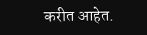करीत आहेत.